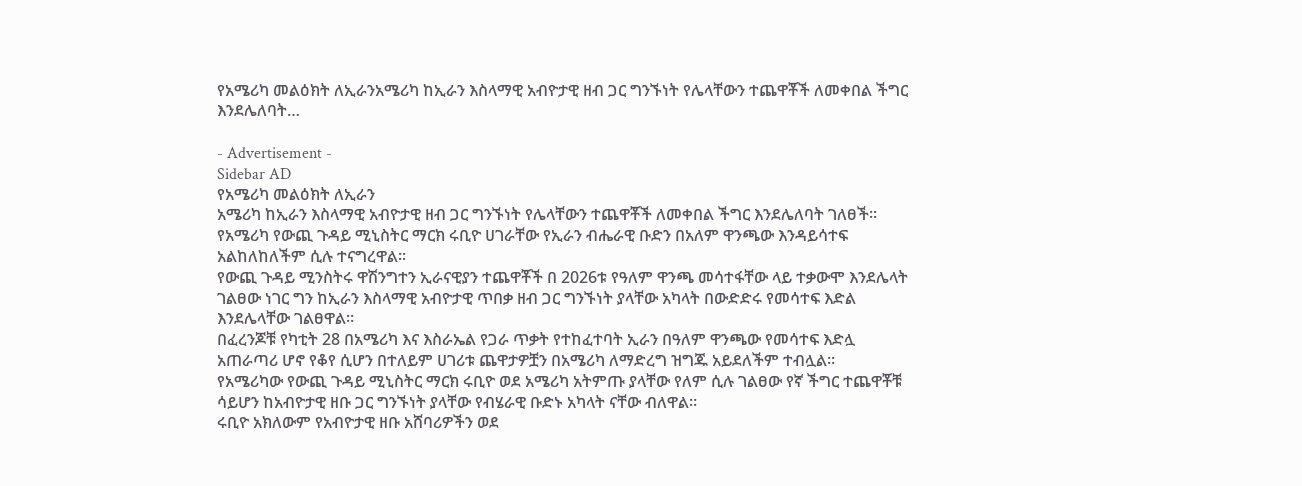የአሜሪካ መልዕክት ለኢራንአሜሪካ ከኢራን እስላማዊ አብዮታዊ ዘብ ጋር ግንኙነት የሌላቸውን ተጨዋቾች ለመቀበል ችግር እንደሌለባት…

- Advertisement -
Sidebar AD
የአሜሪካ መልዕክት ለኢራን
አሜሪካ ከኢራን እስላማዊ አብዮታዊ ዘብ ጋር ግንኙነት የሌላቸውን ተጨዋቾች ለመቀበል ችግር እንደሌለባት ገለፀች።
የአሜሪካ የውጪ ጉዳይ ሚኒስትር ማርክ ሩቢዮ ሀገራቸው የኢራን ብሔራዊ ቡድን በአለም ዋንጫው እንዳይሳተፍ አልከለከለችም ሲሉ ተናግረዋል።
የውጪ ጉዳይ ሚንስትሩ ዋሽንግተን ኢራናዊያን ተጨዋቾች በ 2026ቱ የዓለም ዋንጫ መሳተፋቸው ላይ ተቃውሞ እንደሌላት ገልፀው ነገር ግን ከኢራን እስላማዊ አብዮታዊ ጥበቃ ዘብ ጋር ግንኙነት ያላቸው አካላት በውድድሩ የመሳተፍ እድል እንደሌላቸው ገልፀዋል።
በፈረንጆቹ የካቲት 28 በአሜሪካ እና እስራኤል የጋራ ጥቃት የተከፈተባት ኢራን በዓለም ዋንጫው የመሳተፍ እድሏ አጠራጣሪ ሆኖ የቆየ ሲሆን በተለይም ሀገሪቱ ጨዋታዎቿን በአሜሪካ ለማድረግ ዝግጁ አይደለችም ተብሏል።
የአሜሪካው የውጪ ጉዳይ ሚኒስትር ማርክ ሩቢዮ ወደ አሜሪካ አትምጡ ያላቸው የለም ሲሉ ገልፀው የኛ ችግር ተጨዋቾቹ ሳይሆን ከአብዮታዊ ዘቡ ጋር ግንኙነት ያላቸው የብሄራዊ ቡድኑ አካላት ናቸው ብለዋል።
ሩቢዮ አክለውም የአብዮታዊ ዘቡ አሸባሪዎችን ወደ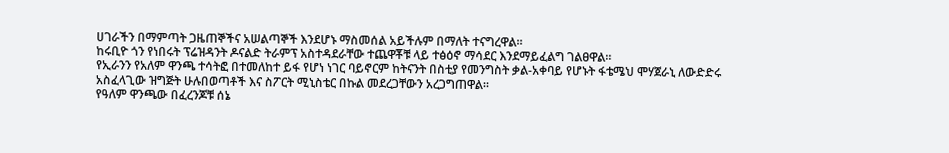ሀገራችን በማምጣት ጋዜጠኞችና አሠልጣኞች እንደሆኑ ማስመሰል አይችሉም በማለት ተናግረዋል።
ከሩቢዮ ጎን የነበሩት ፕሬዝዳንት ዶናልድ ትራምፕ አስተዳደራቸው ተጨዋቾቹ ላይ ተፅዕኖ ማሳደር እንደማይፈልግ ገልፀዋል።
የኢራንን የአለም ዋንጫ ተሳትፎ በተመለከተ ይፋ የሆነ ነገር ባይኖርም ከትናንት በስቲያ የመንግስት ቃል-አቀባይ የሆኑት ፋቴሜህ ሞሃጀራኒ ለውድድሩ አስፈላጊው ዝግጅት ሁሉበወጣቶች እና ስፖርት ሚኒስቴር በኩል መደረጋቸውን አረጋግጠዋል።
የዓለም ዋንጫው በፈረንጆቹ ሰኔ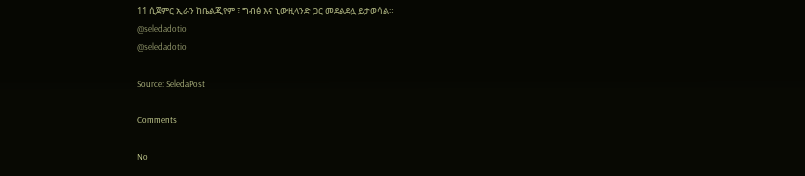11 ሲጀምር ኢራን ከቤልጂየም ፣ ግብፅ እና ኒውዚላንድ ጋር መደልደሏ ይታወሳል።
@seledadotio
@seledadotio

Source: SeledaPost

Comments

No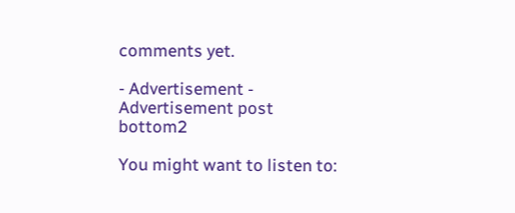comments yet.

- Advertisement -
Advertisement post bottom2

You might want to listen to: